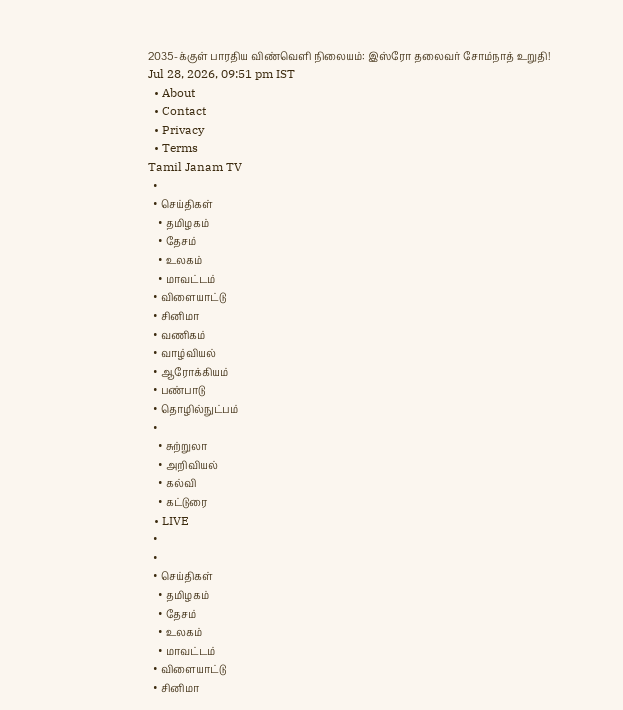2035-க்குள் பாரதிய விண்வெளி நிலையம்: இஸ்ரோ தலைவர் சோம்நாத் உறுதி!
Jul 28, 2026, 09:51 pm IST
  • About
  • Contact
  • Privacy
  • Terms
Tamil Janam TV
  •
  • செய்திகள்
    • தமிழகம்
    • தேசம்
    • உலகம்
    • மாவட்டம்
  • விளையாட்டு
  • சினிமா
  • வணிகம்
  • வாழ்வியல்
  • ஆரோக்கியம்
  • பண்பாடு
  • தொழில்நுட்பம்
  •
    • சுற்றுலா
    • அறிவியல்
    • கல்வி
    • கட்டுரை
  • LIVE
  •
  •
  • செய்திகள்
    • தமிழகம்
    • தேசம்
    • உலகம்
    • மாவட்டம்
  • விளையாட்டு
  • சினிமா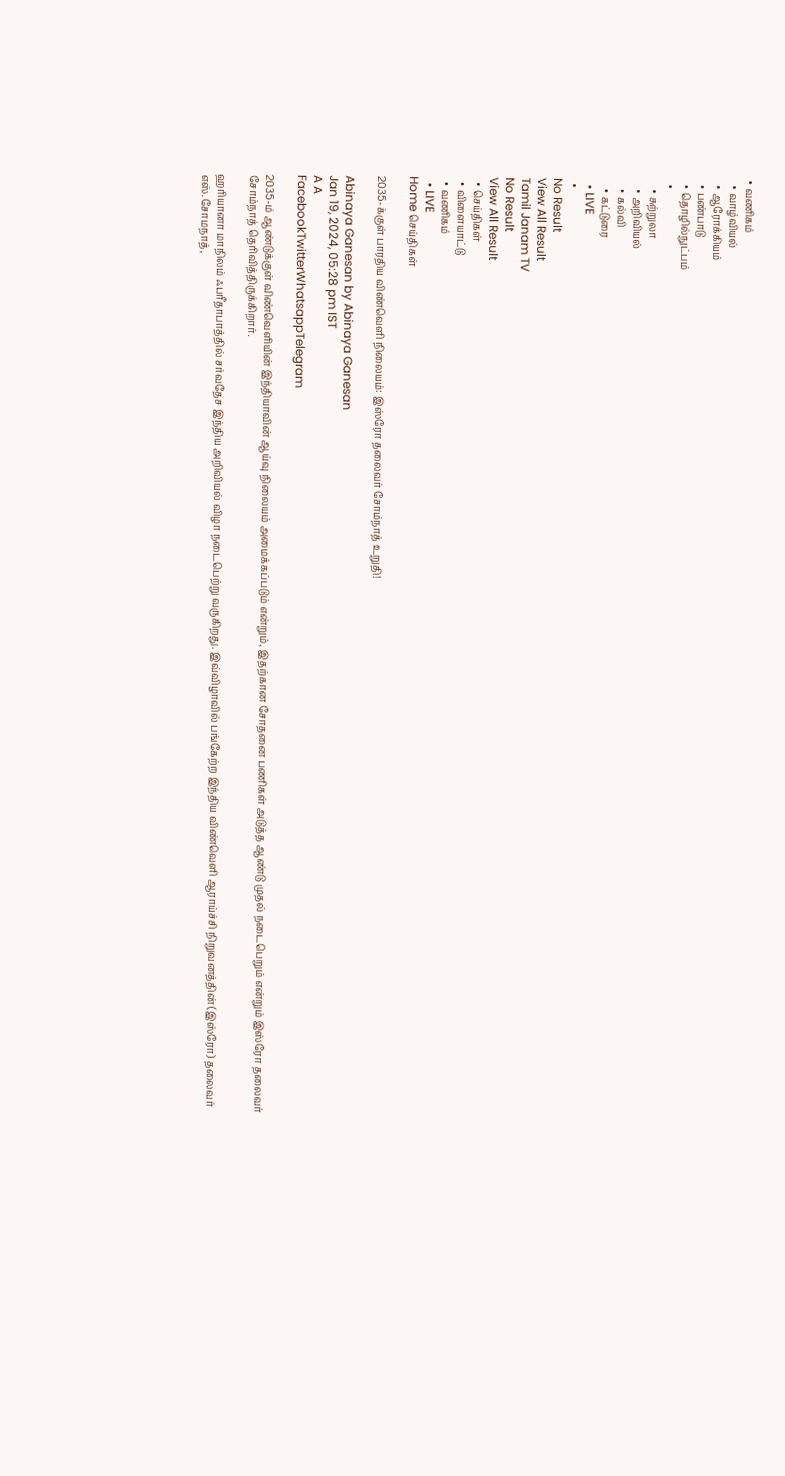• வணிகம்
  • வாழ்வியல்
  • ஆரோக்கியம்
  • பண்பாடு
  • தொழில்நுட்பம்
  •
    • சுற்றுலா
    • அறிவியல்
    • கல்வி
    • கட்டுரை
  • LIVE
  •
No Result
View All Result
Tamil Janam TV
No Result
View All Result
  • செய்திகள்
  • விளையாட்டு
  • வணிகம்
  • LIVE
Home செய்திகள்

2035-க்குள் பாரதிய விண்வெளி நிலையம்: இஸ்ரோ தலைவர் சோம்நாத் உறுதி!

Abinaya Ganesan by Abinaya Ganesan
Jan 19, 2024, 05:28 pm IST
A A
FacebookTwitterWhatsappTelegram

2035-ம் ஆண்டுக்குள் விண்வெளியின் இந்தியாவின் ஆய்வு நிலையம் அமைக்கப்படும் என்றும், இதற்கான சோதனை பணிகள் அடுத்த ஆண்டு முதல் நடைபெறும் என்றும் இஸ்ரோ தலைவர் சோம்நாத் தெரிவித்திருக்கிறார்.

ஹரியானா மாநிலம் ஃபரீதாபாத்தில் சர்வதேச இந்திய அறிவியல் விழா நடைபெற்று வருகிறது. இவ்விழாவில் பங்கேற்ற இந்திய விண்வெளி ஆராய்ச்சி நிறுவனத்தின் (இஸ்ரோ) தலைவர் எஸ்.சோமநாத்,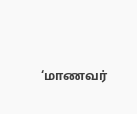‘மாணவர்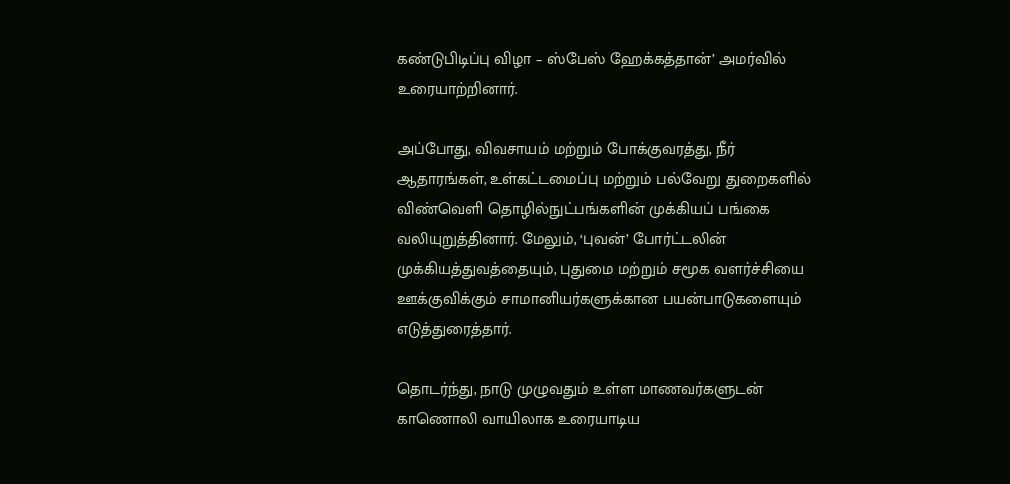கண்டுபிடிப்பு விழா – ஸ்பேஸ் ஹேக்கத்தான்’ அமர்வில் உரையாற்றினார்.

அப்போது, விவசாயம் மற்றும் போக்குவரத்து, நீர் ஆதாரங்கள், உள்கட்டமைப்பு மற்றும் பல்வேறு துறைகளில் விண்வெளி தொழில்நுட்பங்களின் முக்கியப் பங்கை வலியுறுத்தினார். மேலும், ‘புவன்’ போர்ட்டலின் முக்கியத்துவத்தையும், புதுமை மற்றும் சமூக வளர்ச்சியை ஊக்குவிக்கும் சாமானியர்களுக்கான பயன்பாடுகளையும் எடுத்துரைத்தார்.

தொடர்ந்து, நாடு முழுவதும் உள்ள மாணவர்களுடன் காணொலி வாயிலாக உரையாடிய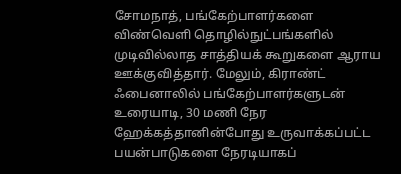சோமநாத், பங்கேற்பாளர்களை விண்வெளி தொழில்நுட்பங்களில் முடிவில்லாத சாத்தியக் கூறுகளை ஆராய ஊக்குவித்தார். மேலும், கிராண்ட் ஃபைனாலில் பங்கேற்பாளர்களுடன் உரையாடி, 30 மணி நேர ஹேக்கத்தானின்போது உருவாக்கப்பட்ட பயன்பாடுகளை நேரடியாகப்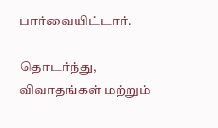பார்வையிட்டார்.

தொடர்ந்து, விவாதங்கள் மற்றும்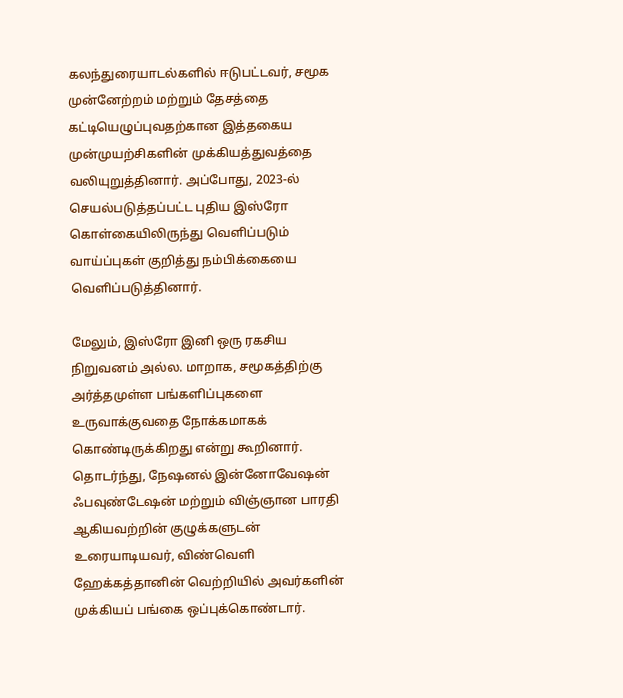கலந்துரையாடல்களில் ஈடுபட்டவர், சமூக முன்னேற்றம் மற்றும் தேசத்தை கட்டியெழுப்புவதற்கான இத்தகைய முன்முயற்சிகளின் முக்கியத்துவத்தை வலியுறுத்தினார். அப்போது, 2023-ல் செயல்படுத்தப்பட்ட புதிய இஸ்ரோ கொள்கையிலிருந்து வெளிப்படும் வாய்ப்புகள் குறித்து நம்பிக்கையை வெளிப்படுத்தினார்.

மேலும், இஸ்ரோ இனி ஒரு ரகசிய நிறுவனம் அல்ல. மாறாக, சமூகத்திற்கு அர்த்தமுள்ள பங்களிப்புகளை உருவாக்குவதை நோக்கமாகக் கொண்டிருக்கிறது என்று கூறினார். தொடர்ந்து, நேஷனல் இன்னோவேஷன் ஃபவுண்டேஷன் மற்றும் விஞ்ஞான பாரதி ஆகியவற்றின் குழுக்களுடன் உரையாடியவர், விண்வெளி ஹேக்கத்தானின் வெற்றியில் அவர்களின் முக்கியப் பங்கை ஒப்புக்கொண்டார்.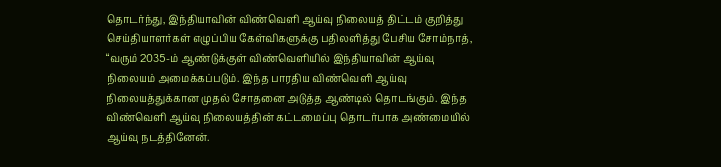தொடர்ந்து, இந்தியாவின் விண்வெளி ஆய்வு நிலையத் திட்டம் குறித்து செய்தியாளர்கள் எழுப்பிய கேள்விகளுக்கு பதிலளித்து பேசிய சோம்நாத், “வரும் 2035-ம் ஆண்டுக்குள் விண்வெளியில் இந்தியாவின் ஆய்வு நிலையம் அமைக்கப்படும். இந்த பாரதிய விண்வெளி ஆய்வு நிலையத்துக்கான முதல் சோதனை அடுத்த ஆண்டில் தொடங்கும். இந்த விண்வெளி ஆய்வு நிலையத்தின் கட்டமைப்பு தொடர்பாக அண்மையில் ஆய்வு நடத்தினேன்.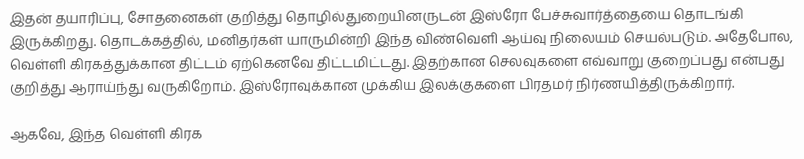இதன் தயாரிப்பு, சோதனைகள் குறித்து தொழில்துறையினருடன் இஸ்ரோ பேச்சுவார்த்தையை தொடங்கி இருக்கிறது. தொடக்கத்தில், மனிதர்கள் யாருமின்றி இந்த விண்வெளி ஆய்வு நிலையம் செயல்படும். அதேபோல, வெள்ளி கிரகத்துக்கான திட்டம் ஏற்கெனவே திட்டமிட்டது. இதற்கான செலவுகளை எவ்வாறு குறைப்பது என்பது குறித்து ஆராய்ந்து வருகிறோம். இஸ்ரோவுக்கான முக்கிய இலக்குகளை பிரதமர் நிர்ணயித்திருக்கிறார்.

ஆகவே, இந்த வெள்ளி கிரக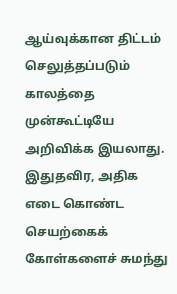ஆய்வுக்கான திட்டம் செலுத்தப்படும் காலத்தை முன்கூட்டியே அறிவிக்க இயலாது. இதுதவிர, அதிக எடை கொண்ட செயற்கைக் கோள்களைச் சுமந்து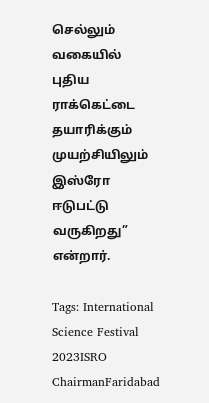செல்லும் வகையில் புதிய ராக்கெட்டை தயாரிக்கும் முயற்சியிலும் இஸ்ரோ ஈடுபட்டு வருகிறது” என்றார்.

Tags: International Science Festival 2023ISRO ChairmanFaridabad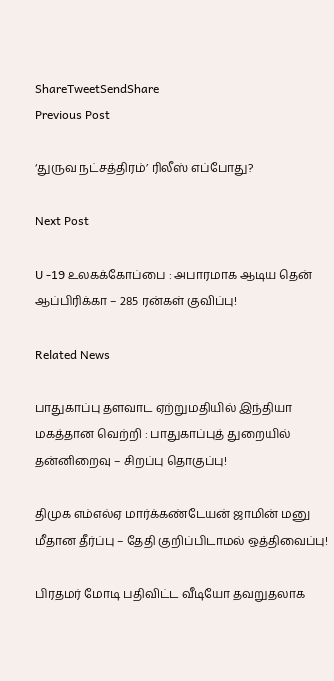ShareTweetSendShare
Previous Post

‘துருவ நட்சத்திரம்’ ரிலீஸ் எப்போது?

Next Post

U -19 உலகக்கோப்பை : அபாரமாக ஆடிய தென் ஆப்பிரிக்கா – 285 ரன்கள் குவிப்பு!

Related News

பாதுகாப்பு தளவாட ஏற்றுமதியில் இந்தியா மகத்தான வெற்றி : பாதுகாப்புத் துறையில் தன்னிறைவு – சிறப்பு தொகுப்பு!

திமுக எம்எல்ஏ மார்க்கண்டேயன் ஜாமின் மனு மீதான தீர்ப்பு – தேதி குறிப்பிடாமல் ஒத்திவைப்பு!

பிரதமர் மோடி பதிவிட்ட வீடியோ தவறுதலாக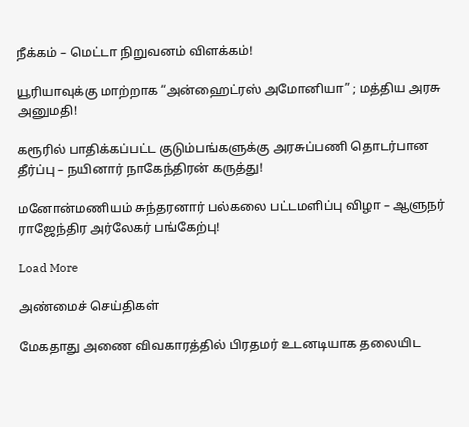நீக்கம் – மெட்டா நிறுவனம் விளக்கம்!

யூரியாவுக்கு மாற்றாக “அன்ஹைட்ரஸ் அமோனியா” ; மத்திய அரசு அனுமதி!

கரூரில் பாதிக்கப்பட்ட குடும்பங்களுக்கு அரசுப்பணி தொடர்பான தீர்ப்பு – நயினார் நாகேந்திரன் கருத்து!

மனோன்மணியம் சுந்தரனார் பல்கலை பட்டமளிப்பு விழா – ஆளுநர் ராஜேந்திர அர்லேகர் பங்கேற்பு!

Load More

அண்மைச் செய்திகள்

மேகதாது அணை விவகாரத்தில் பிரதமர் உடனடியாக தலையிட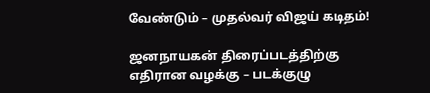வேண்டும் – முதல்வர் விஜய் கடிதம்!

ஜனநாயகன் திரைப்படத்திற்கு எதிரான வழக்கு – படக்குழு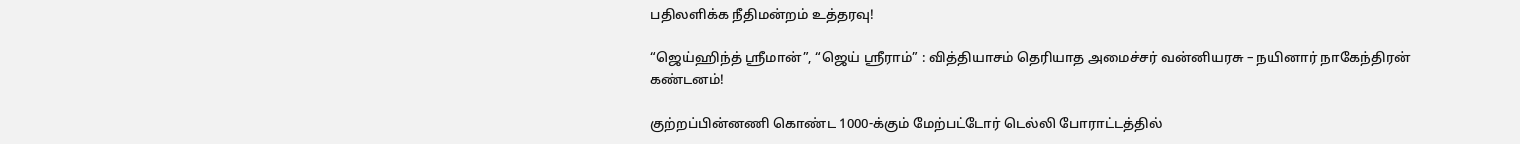பதிலளிக்க நீதிமன்றம் உத்தரவு!

“ஜெய்ஹிந்த் ஸ்ரீமான்”, “ஜெய் ஸ்ரீராம்” : வித்தியாசம் தெரியாத அமைச்சர் வன்னியரசு – நயினார் நாகேந்திரன் கண்டனம்!

குற்றப்பின்னணி கொண்ட 1000-க்கும் மேற்பட்டோர் டெல்லி போராட்டத்தில்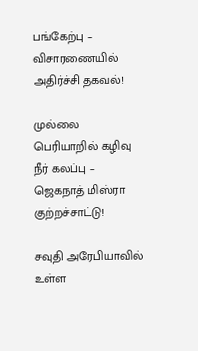பங்கேற்பு – விசாரணையில் அதிர்ச்சி தகவல்!

முல்லை பெரியாறில் கழிவு நீர் கலப்பு – ஜெகநாத் மிஸ்ரா குற்றச்சாட்டு!

சவுதி அரேபியாவில் உள்ள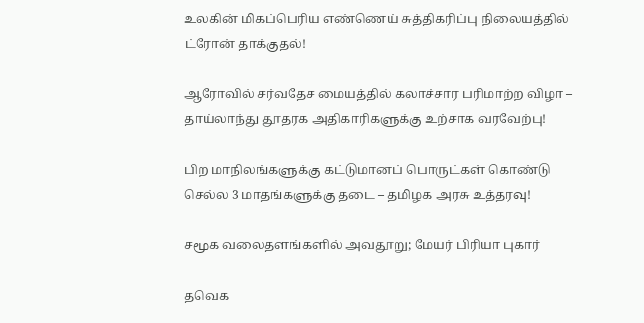உலகின் மிகப்பெரிய எண்ணெய் சுத்திகரிப்பு நிலையத்தில் ட்ரோன் தாக்குதல்!

ஆரோவில் சர்வதேச மையத்தில் கலாச்சார பரிமாற்ற விழா – தாய்லாந்து தூதரக அதிகாரிகளுக்கு உற்சாக வரவேற்பு!

பிற மாநிலங்களுக்கு கட்டுமானப் பொருட்கள் கொண்டு செல்ல 3 மாதங்களுக்கு தடை – தமிழக அரசு உத்தரவு!

சமூக வலைதளங்களில் அவதூறு; மேயர் பிரியா புகார்

தவெக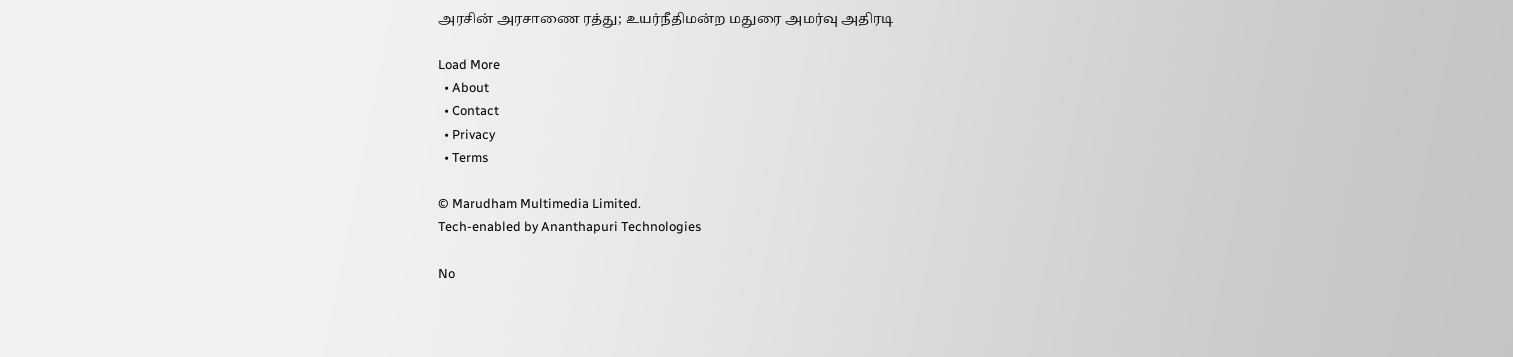அரசின் அரசாணை ரத்து; உயர்நீதிமன்ற மதுரை அமர்வு அதிரடி

Load More
  • About
  • Contact
  • Privacy
  • Terms

© Marudham Multimedia Limited.
Tech-enabled by Ananthapuri Technologies

No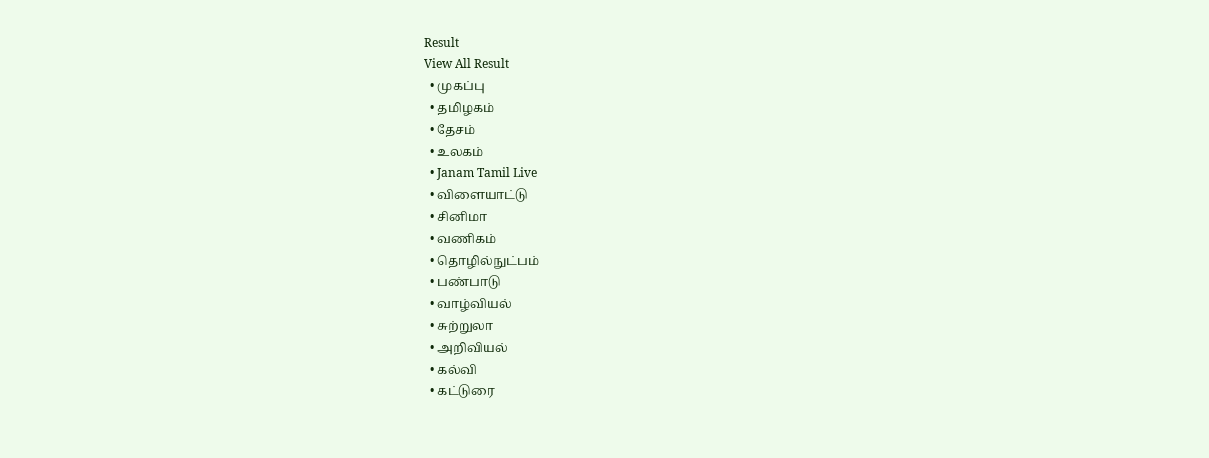Result
View All Result
  • முகப்பு
  • தமிழகம்
  • தேசம்
  • உலகம்
  • Janam Tamil Live
  • விளையாட்டு
  • சினிமா
  • வணிகம்
  • தொழில்நுட்பம்
  • பண்பாடு
  • வாழ்வியல்
  • சுற்றுலா
  • அறிவியல்
  • கல்வி
  • கட்டுரை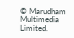© Marudham Multimedia Limited.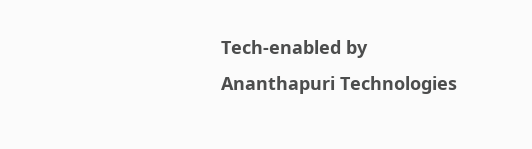Tech-enabled by Ananthapuri Technologies